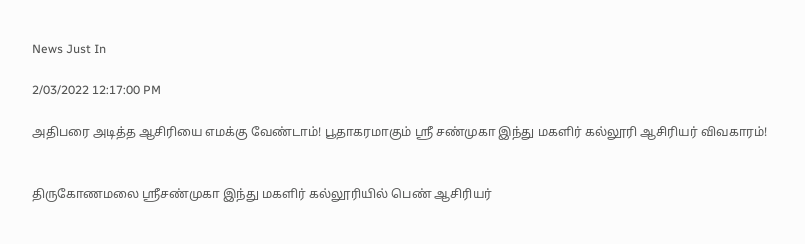News Just In

2/03/2022 12:17:00 PM

அதிபரை அடித்த ஆசிரியை எமக்கு வேண்டாம்! பூதாகரமாகும் ஸ்ரீ சண்முகா இந்து மகளிர் கல்லூரி ஆசிரியர் விவகாரம்!


திருகோணமலை ஸ்ரீசண்முகா இந்து மகளிர் கல்லூரியில் பெண் ஆசிரியர்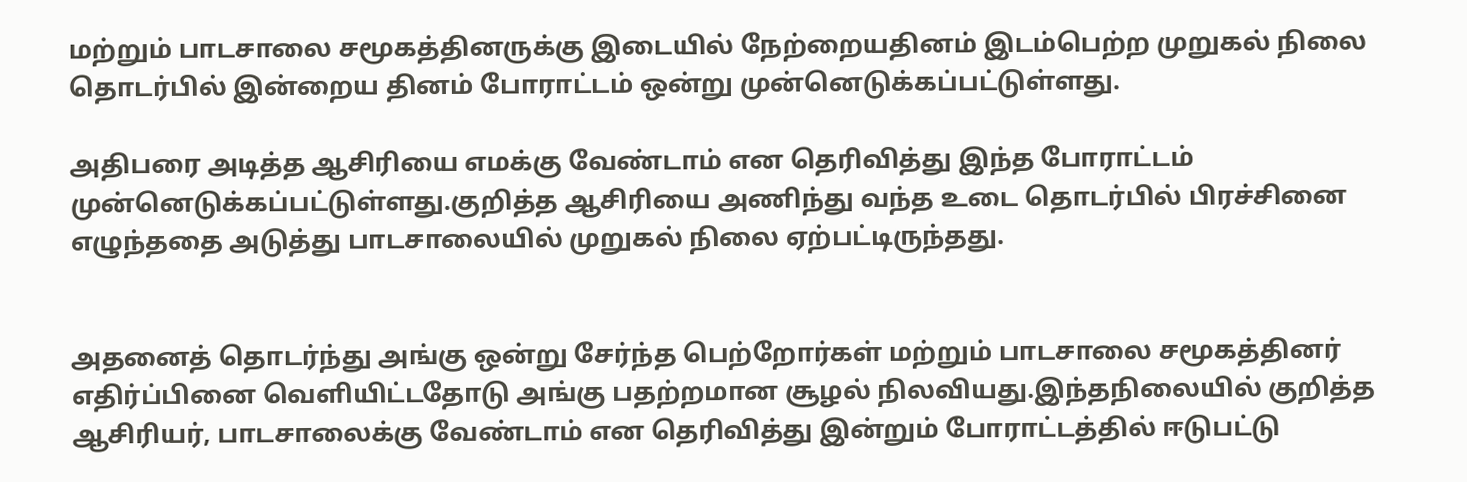மற்றும் பாடசாலை சமூகத்தினருக்கு இடையில் நேற்றையதினம் இடம்பெற்ற முறுகல் நிலை தொடர்பில் இன்றைய தினம் போராட்டம் ஒன்று முன்னெடுக்கப்பட்டுள்ளது.

அதிபரை அடித்த ஆசிரியை எமக்கு வேண்டாம் என தெரிவித்து இந்த போராட்டம் முன்னெடுக்கப்பட்டுள்ளது.குறித்த ஆசிரியை அணிந்து வந்த உடை தொடர்பில் பிரச்சினை எழுந்ததை அடுத்து பாடசாலையில் முறுகல் நிலை ஏற்பட்டிருந்தது.


அதனைத் தொடர்ந்து அங்கு ஒன்று சேர்ந்த பெற்றோர்கள் மற்றும் பாடசாலை சமூகத்தினர் எதிர்ப்பினை வெளியிட்டதோடு அங்கு பதற்றமான சூழல் நிலவியது.இந்தநிலையில் குறித்த ஆசிரியர், பாடசாலைக்கு வேண்டாம் என தெரிவித்து இன்றும் போராட்டத்தில் ஈடுபட்டு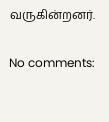வருகின்றனர்.

No comments: